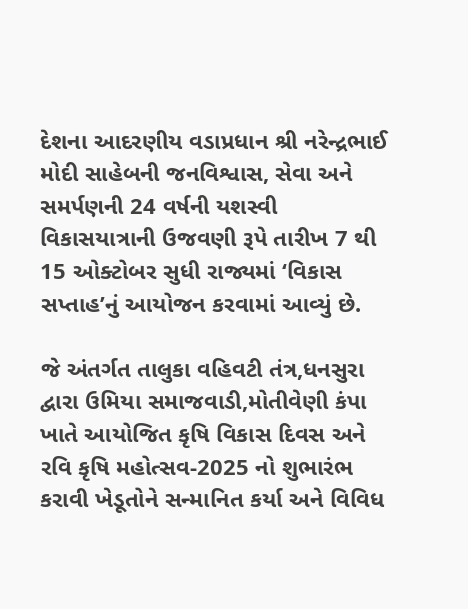દેશના આદરણીય વડાપ્રધાન શ્રી નરેન્દ્રભાઈ મોદી સાહેબની જનવિશ્વાસ, સેવા અને સમર્પણની 24 વર્ષની યશસ્વી વિકાસયાત્રાની ઉજવણી રૂપે તારીખ 7 થી 15 ઓક્ટોબર સુધી રાજ્યમાં ‘વિકાસ સપ્તાહ’નું આયોજન કરવામાં આવ્યું છે.

જે અંતર્ગત તાલુકા વહિવટી તંત્ર,ધનસુરા દ્વારા ઉમિયા સમાજવાડી,મોતીવેણી કંપા ખાતે આયોજિત કૃષિ વિકાસ દિવસ અને રવિ કૃષિ મહોત્સવ-2025 નો શુભારંભ કરાવી ખેડૂતોને સન્માનિત કર્યા અને વિવિધ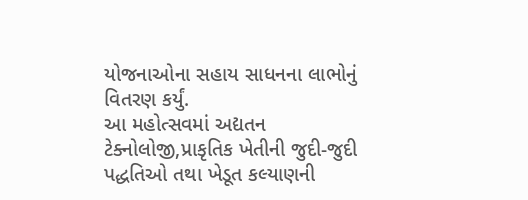યોજનાઓના સહાય સાધનના લાભોનું વિતરણ કર્યું.
આ મહોત્સવમાં અદ્યતન ટેક્નોલોજી,પ્રાકૃતિક ખેતીની જુદી-જુદી પદ્ધતિઓ તથા ખેડૂત કલ્યાણની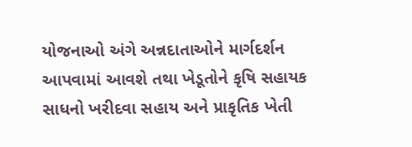યોજનાઓ અંગે અન્નદાતાઓને માર્ગદર્શન આપવામાં આવશે તથા ખેડૂતોને કૃષિ સહાયક સાધનો ખરીદવા સહાય અને પ્રાકૃતિક ખેતી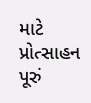માટે પ્રોત્સાહન પૂરું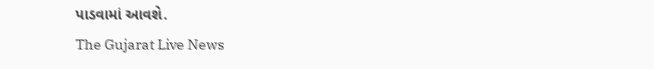પાડવામાં આવશે.
The Gujarat Live News